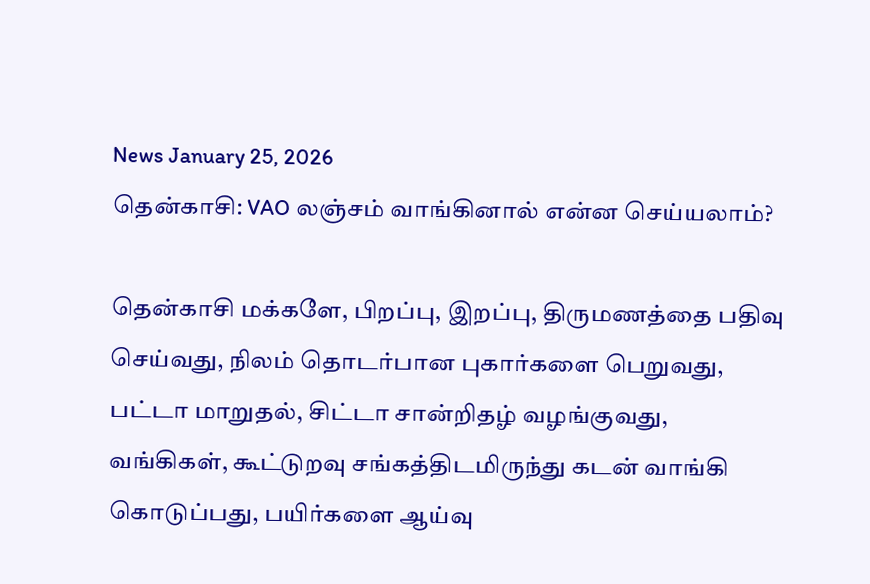News January 25, 2026
தென்காசி: VAO லஞ்சம் வாங்கினால் என்ன செய்யலாம்?

தென்காசி மக்களே, பிறப்பு, இறப்பு, திருமணத்தை பதிவு செய்வது, நிலம் தொடர்பான புகார்களை பெறுவது, பட்டா மாறுதல், சிட்டா சான்றிதழ் வழங்குவது, வங்கிகள், கூட்டுறவு சங்கத்திடமிருந்து கடன் வாங்கி கொடுப்பது, பயிர்களை ஆய்வு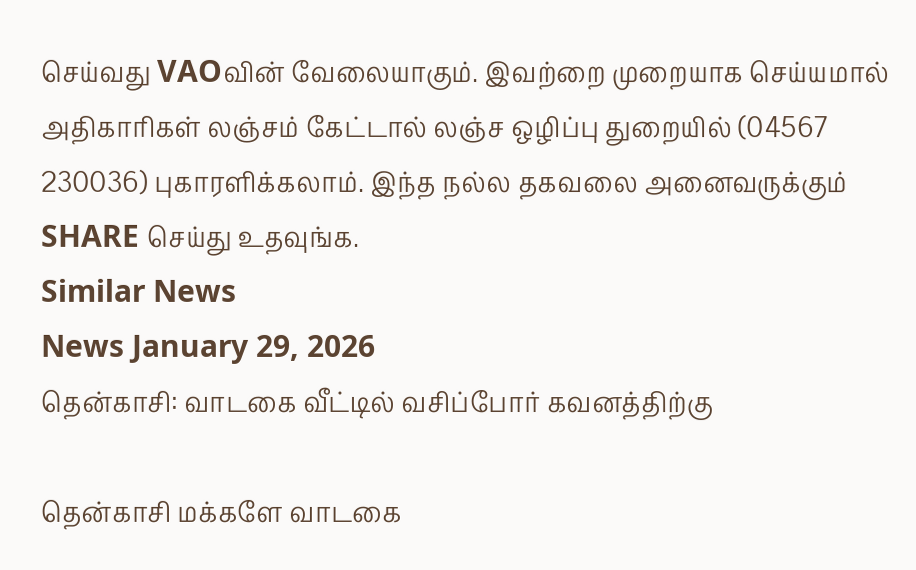செய்வது VAOவின் வேலையாகும். இவற்றை முறையாக செய்யமால் அதிகாரிகள் லஞ்சம் கேட்டால் லஞ்ச ஒழிப்பு துறையில் (04567 230036) புகாரளிக்கலாம். இந்த நல்ல தகவலை அனைவருக்கும் SHARE செய்து உதவுங்க.
Similar News
News January 29, 2026
தென்காசி: வாடகை வீட்டில் வசிப்போர் கவனத்திற்கு

தென்காசி மக்களே வாடகை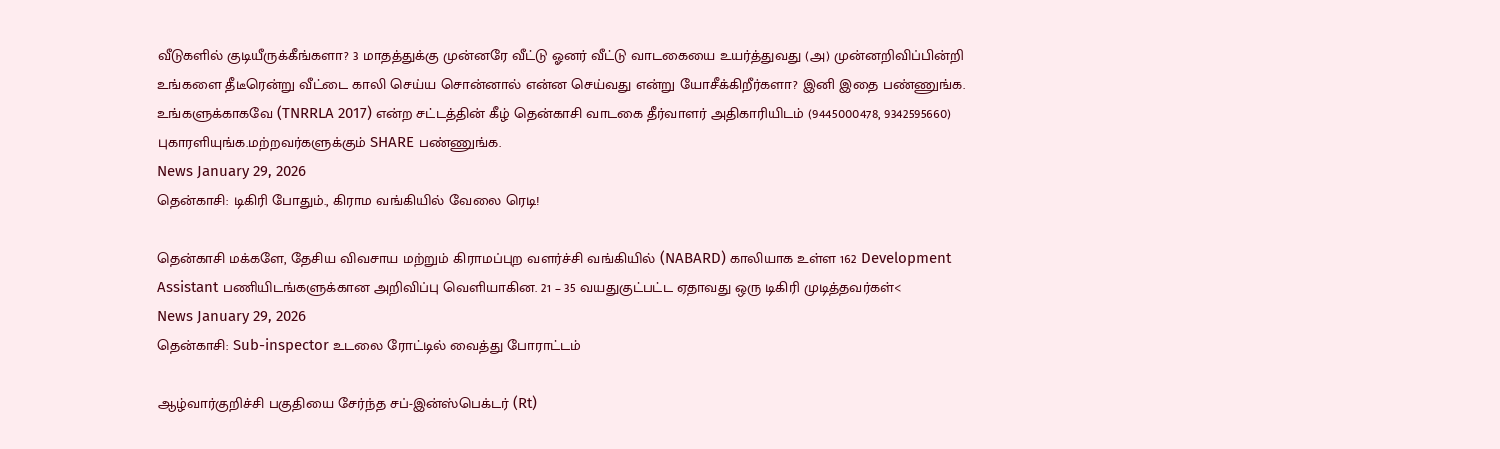வீடுகளில் குடியீருக்கீங்களா? 3 மாதத்துக்கு முன்னரே வீட்டு ஓனர் வீட்டு வாடகையை உயர்த்துவது (அ) முன்னறிவிப்பின்றி உங்களை தீடீரென்று வீட்டை காலி செய்ய சொன்னால் என்ன செய்வது என்று யோசீக்கிறீர்களா? இனி இதை பண்ணுங்க. உங்களுக்காகவே (TNRRLA 2017) என்ற சட்டத்தின் கீழ் தென்காசி வாடகை தீர்வாளர் அதிகாரியிடம் (9445000478, 9342595660) புகாரளியுங்க.மற்றவர்களுக்கும் SHARE பண்ணுங்க.
News January 29, 2026
தென்காசி: டிகிரி போதும்., கிராம வங்கியில் வேலை ரெடி!

தென்காசி மக்களே, தேசிய விவசாய மற்றும் கிராமப்புற வளர்ச்சி வங்கியில் (NABARD) காலியாக உள்ள 162 Development Assistant பணியிடங்களுக்கான அறிவிப்பு வெளியாகின. 21 – 35 வயதுகுட்பட்ட ஏதாவது ஒரு டிகிரி முடித்தவர்கள்<
News January 29, 2026
தென்காசி: Sub-inspector உடலை ரோட்டில் வைத்து போராட்டம்

ஆழ்வார்குறிச்சி பகுதியை சேர்ந்த சப்-இன்ஸ்பெக்டர் (Rt)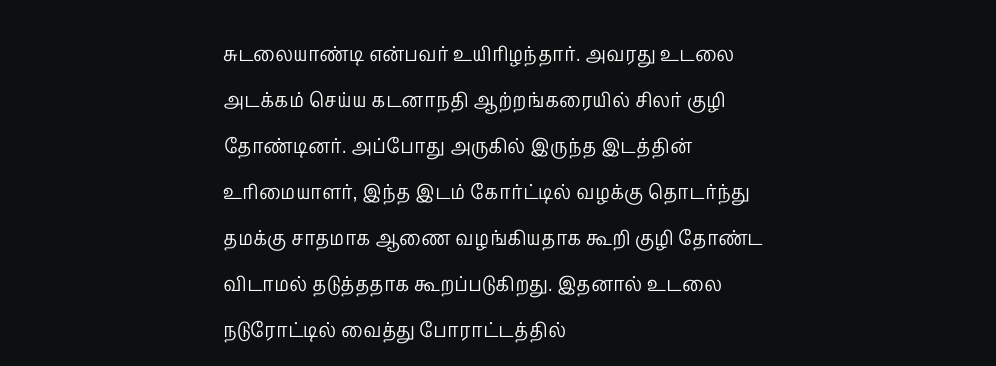சுடலையாண்டி என்பவர் உயிரிழந்தார். அவரது உடலை அடக்கம் செய்ய கடனாநதி ஆற்றங்கரையில் சிலர் குழி தோண்டினர். அப்போது அருகில் இருந்த இடத்தின் உரிமையாளர், இந்த இடம் கோர்ட்டில் வழக்கு தொடர்ந்து தமக்கு சாதமாக ஆணை வழங்கியதாக கூறி குழி தோண்ட விடாமல் தடுத்ததாக கூறப்படுகிறது. இதனால் உடலை நடுரோட்டில் வைத்து போராட்டத்தில்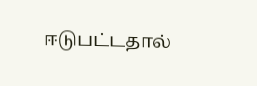ஈடுபட்டதால்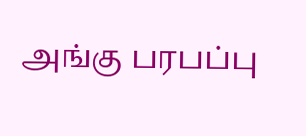அங்கு பரபப்பு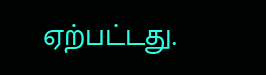ஏற்பட்டது.